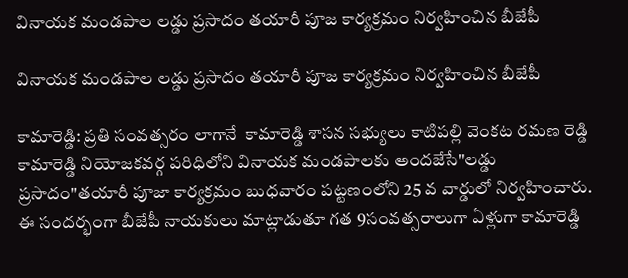వినాయక మండపాల లడ్డు ప్రసాదం తయారీ పూజ కార్యక్రమం నిర్వహించిన బీజేపీ

వినాయక మండపాల లడ్డు ప్రసాదం తయారీ పూజ కార్యక్రమం నిర్వహించిన బీజేపీ

కామారెడ్డి: ప్రతి సంవత్సరం లాగానే  కామారెడ్డి శాసన సభ్యులు కాటిపల్లి వెంకట రమణ రెడ్డి కామారెడ్డి నియోజకవర్గ పరిధిలోని వినాయక మండపాలకు అందజేసే"లడ్డు ప్రసాదం"తయారీ పూజా కార్యక్రమం బుధవారం పట్టణంలోని 25 వ వార్డులో నిర్వహించారు. ఈ సందర్భంగా బీజేపీ నాయకులు మాట్లాడుతూ గత 9సంవత్సరాలుగా ఏళ్లుగా కామారెడ్డి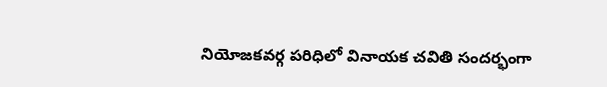నియోజకవర్గ పరిధిలో వినాయక చవితి సందర్భంగా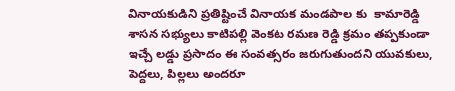వినాయకుడిని ప్రతిష్టించే వినాయక మండపాల కు  కామారెడ్డి శాసన సభ్యులు కాటిపల్లి వెంకట రమణ రెడ్డి క్రమం తప్పకుండా ఇచ్చే లడ్డు ప్రసాదం ఈ సంవత్సరం జరుగుతుందని యువకులు, పెద్దలు, పిల్లలు అందరూ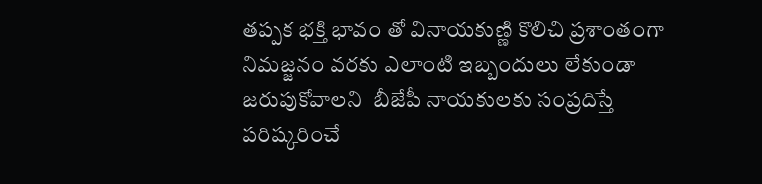తప్పక భక్తి భావం తో వినాయకుణ్ణి కొలిచి ప్రశాంతంగా నిమజ్జనం వరకు ఎలాంటి ఇబ్బందులు లేకుండా జరుపుకోవాలని  బీజేపీ నాయకులకు సంప్రదిస్తే పరిష్కరించే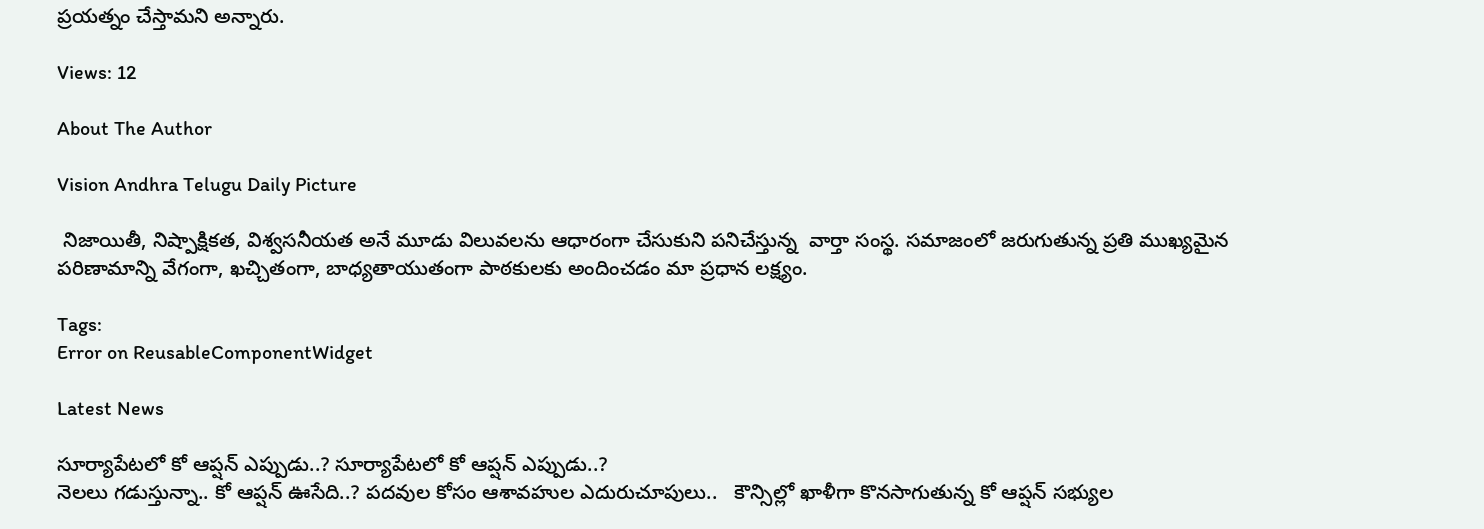ప్రయత్నం చేస్తామని అన్నారు.

Views: 12

About The Author

Vision Andhra Telugu Daily Picture

 నిజాయితీ, నిష్పాక్షికత, విశ్వసనీయత అనే మూడు విలువలను ఆధారంగా చేసుకుని పనిచేస్తున్న  వార్తా సంస్థ. సమాజంలో జరుగుతున్న ప్రతి ముఖ్యమైన పరిణామాన్ని వేగంగా, ఖచ్చితంగా, బాధ్యతాయుతంగా పాఠకులకు అందించడం మా ప్రధాన లక్ష్యం.

Tags:
Error on ReusableComponentWidget

Latest News

సూర్యాపేటలో కో ఆప్షన్ ఎప్పుడు..? సూర్యాపేటలో కో ఆప్షన్ ఎప్పుడు..?
నెలలు గడుస్తున్నా.. కో ఆప్షన్ ఊసేది..? పదవుల కోసం ఆశావహుల ఎదురుచూపులు..   కౌన్సిల్లో ఖాళీగా కొనసాగుతున్న కో ఆప్షన్ సభ్యుల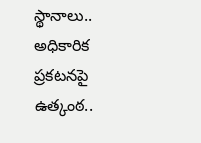స్థానాలు.. అధికారిక ప్రకటనపై ఉత్కంఠ..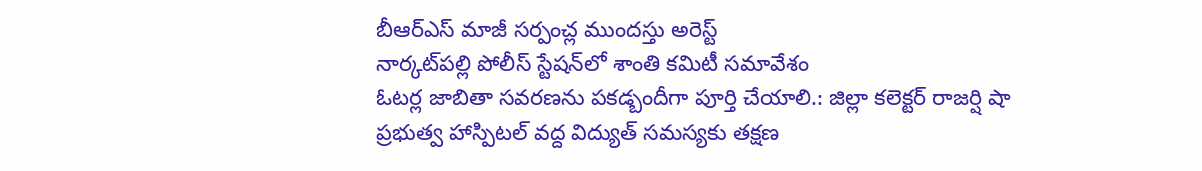బీఆర్ఎస్ మాజీ సర్పంచ్ల ముందస్తు అరెస్ట్
నార్కట్‌పల్లి పోలీస్ స్టేషన్‌లో శాంతి కమిటీ సమావేశం
ఓటర్ల జాబితా సవరణను పకడ్బందీగా పూర్తి చేయాలి.: జిల్లా కలెక్టర్ రాజర్షి షా
ప్రభుత్వ హాస్పిటల్ వద్ద విద్యుత్ సమస్యకు తక్షణ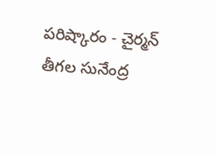పరిష్కారం - చైర్మన్ తీగల సునేంద్ర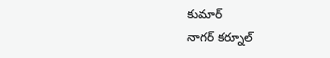కుమార్
నాగర్ కర్నూల్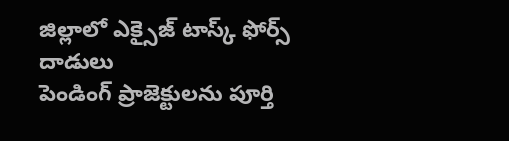జిల్లాలో ఎక్సైజ్ టాస్క్ ఫోర్స్ దాడులు
పెండింగ్ ప్రాజెక్టులను పూర్తి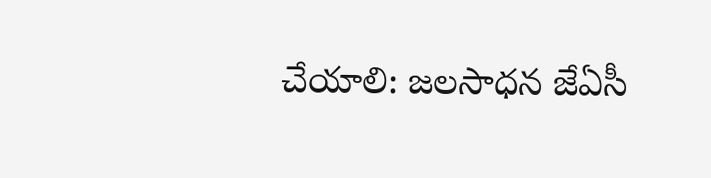చేయాలి: జలసాధన జేఏసీ